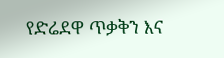የድሬደዋ ጥቃቅን እና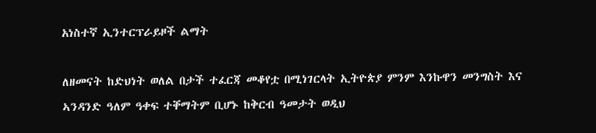አነስተኛ ኢንተርፕራይዞች ልማት

ለዘመናት ከድህነት ወለል በታች ተፈርጃ መቆየቷ በሚነገርላት ኢትዮጵያ ምንም እንኩዋን መንግስት እና ኣንዳንድ ዓለም ዓቀፍ ተቐማትም ቢሆኑ ከቅርብ ዓመታት ወዲህ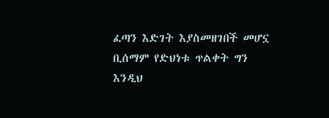ፈጣን እድገት እያስመዘገበች መሆኗ ቢሰማም የድህነቱ ጥልቀት ግን እንዲህ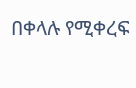በቀላሉ የሚቀረፍ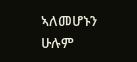ኣለመሆኑን ሁሉም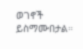ወገኖች ይስማሙበታል።